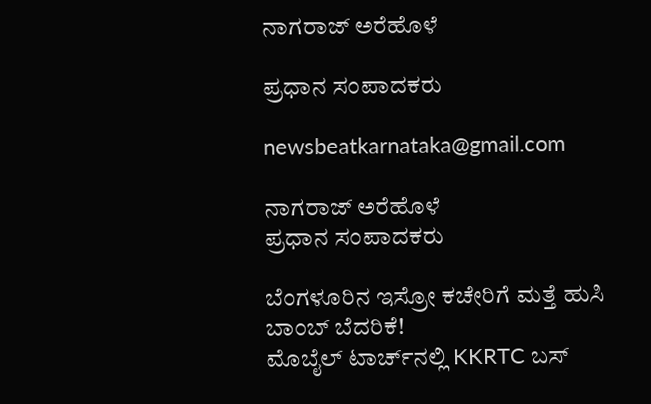ನಾಗರಾಜ್ ಅರೆಹೊಳೆ

ಪ್ರಧಾನ ಸಂಪಾದಕರು

newsbeatkarnataka@gmail.com

ನಾಗರಾಜ್ ಅರೆಹೊಳೆ
ಪ್ರಧಾನ ಸಂಪಾದಕರು

ಬೆಂಗಳೂರಿನ ಇಸ್ರೋ ಕಚೇರಿಗೆ ಮತ್ತೆ ಹುಸಿ ಬಾಂಬ್ ಬೆದರಿಕೆ!
ಮೊಬೈಲ್ ಟಾರ್ಚ್‌ನಲ್ಲಿ KKRTC ಬಸ್‌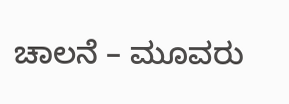ಚಾಲನೆ – ಮೂವರು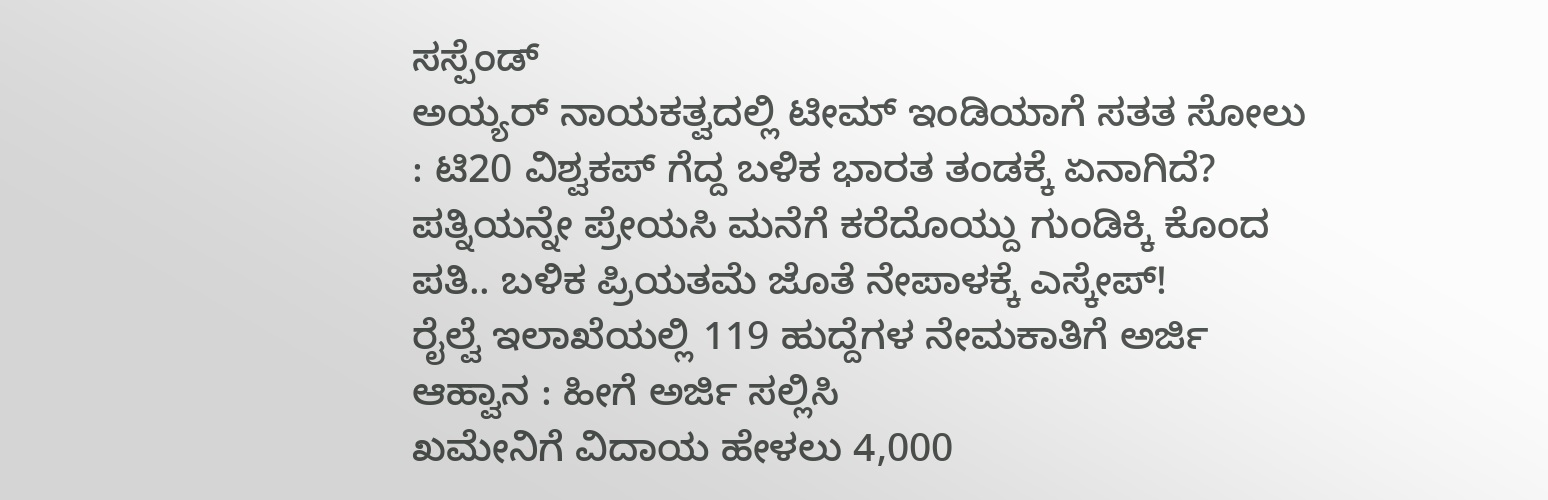ಸಸ್ಪೆಂಡ್
ಅಯ್ಯರ್ ನಾಯಕತ್ವದಲ್ಲಿ ಟೀಮ್ ಇಂಡಿಯಾಗೆ ಸತತ ಸೋಲು : ಟಿ20 ವಿಶ್ವಕಪ್ ಗೆದ್ದ ಬಳಿಕ ಭಾರತ ತಂಡಕ್ಕೆ ಏನಾಗಿದೆ?
ಪತ್ನಿಯನ್ನೇ ಪ್ರೇಯಸಿ ಮನೆಗೆ ಕರೆದೊಯ್ದು ಗುಂಡಿಕ್ಕಿ ಕೊಂದ ಪತಿ.. ಬಳಿಕ ಪ್ರಿಯತಮೆ ಜೊತೆ ನೇಪಾಳಕ್ಕೆ ಎಸ್ಕೇಪ್!
ರೈಲ್ವೆ ಇಲಾಖೆಯಲ್ಲಿ 119 ಹುದ್ದೆಗಳ ನೇಮಕಾತಿಗೆ ಅರ್ಜಿ ಆಹ್ವಾನ : ಹೀಗೆ ಅರ್ಜಿ ಸಲ್ಲಿಸಿ
ಖಮೇನಿಗೆ ವಿದಾಯ ಹೇಳಲು 4,000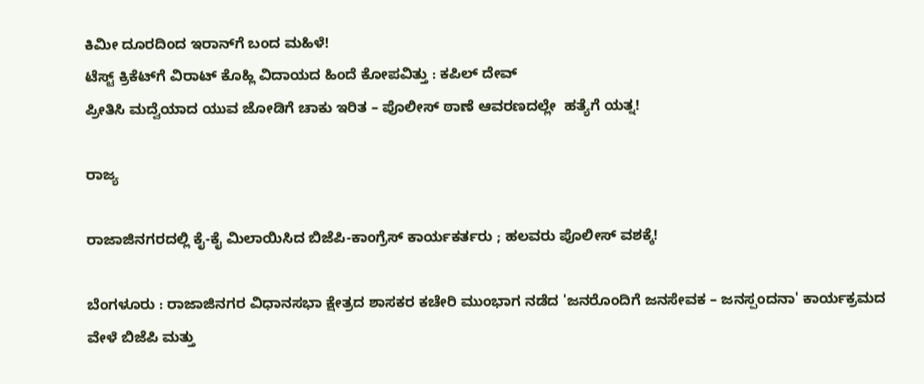ಕಿಮೀ ದೂರದಿಂದ ಇರಾನ್‌ಗೆ ಬಂದ ಮಹಿಳೆ!
ಟೆಸ್ಟ್ ಕ್ರಿಕೆಟ್‌ಗೆ ವಿರಾಟ್‌ ಕೊಹ್ಲಿ ವಿದಾಯದ ಹಿಂದೆ ಕೋಪವಿತ್ತು : ಕಪಿಲ್ ದೇವ್
ಪ್ರೀತಿಸಿ ಮದ್ವೆಯಾದ ಯುವ ಜೋಡಿಗೆ ಚಾಕು ಇರಿತ – ಪೊಲೀಸ್ ಠಾಣೆ ಆವರಣದಲ್ಲೇ  ಹತ್ಯೆಗೆ ಯತ್ನ!

ರಾಜ್ಯ

ರಾಜಾಜಿನಗರದಲ್ಲಿ ಕೈ-ಕೈ ಮಿಲಾಯಿಸಿದ ಬಿಜೆಪಿ-ಕಾಂಗ್ರೆಸ್‌ ಕಾರ್ಯಕರ್ತರು ; ಹಲವರು ಪೊಲೀಸ್‌ ವಶಕ್ಕೆ!

ಬೆಂಗಳೂರು : ರಾಜಾಜಿನಗರ ವಿಧಾನಸಭಾ ಕ್ಷೇತ್ರದ ಶಾಸಕರ ಕಚೇರಿ ಮುಂಭಾಗ ನಡೆದ 'ಜನರೊಂದಿಗೆ ಜನಸೇವಕ – ಜನಸ್ಪಂದನಾ' ಕಾರ್ಯಕ್ರಮದ ವೇಳೆ ಬಿಜೆಪಿ ಮತ್ತು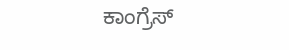ಕಾಂಗ್ರೆಸ್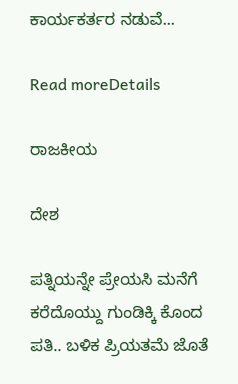ಕಾರ್ಯಕರ್ತರ ನಡುವೆ...

Read moreDetails

ರಾಜಕೀಯ

ದೇಶ

ಪತ್ನಿಯನ್ನೇ ಪ್ರೇಯಸಿ ಮನೆಗೆ ಕರೆದೊಯ್ದು ಗುಂಡಿಕ್ಕಿ ಕೊಂದ ಪತಿ.. ಬಳಿಕ ಪ್ರಿಯತಮೆ ಜೊತೆ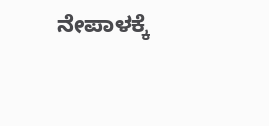ನೇಪಾಳಕ್ಕೆ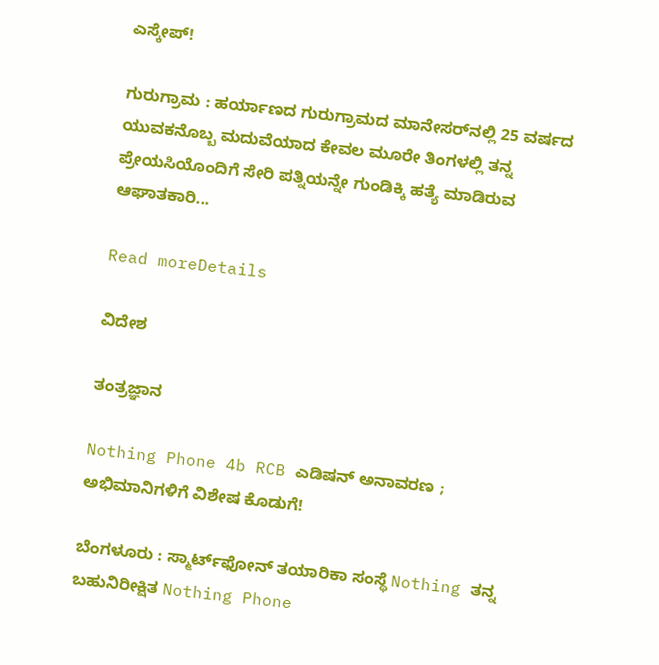ಎಸ್ಕೇಪ್!

ಗುರುಗ್ರಾಮ : ಹರ್ಯಾಣದ ಗುರುಗ್ರಾಮದ ಮಾನೇಸರ್‌ನಲ್ಲಿ 25 ವರ್ಷದ ಯುವಕನೊಬ್ಬ ಮದುವೆಯಾದ ಕೇವಲ ಮೂರೇ ತಿಂಗಳಲ್ಲಿ ತನ್ನ ಪ್ರೇಯಸಿಯೊಂದಿಗೆ ಸೇರಿ ಪತ್ನಿಯನ್ನೇ ಗುಂಡಿಕ್ಕಿ ಹತ್ಯೆ ಮಾಡಿರುವ ಆಘಾತಕಾರಿ...

Read moreDetails

ವಿದೇಶ

ತಂತ್ರಜ್ಞಾನ

Nothing Phone 4b RCB ಎಡಿಷನ್ ಅನಾವರಣ ; ಅಭಿಮಾನಿಗಳಿಗೆ ವಿಶೇಷ ಕೊಡುಗೆ!

ಬೆಂಗಳೂರು : ಸ್ಮಾರ್ಟ್‌ಫೋನ್ ತಯಾರಿಕಾ ಸಂಸ್ಥೆ Nothing ತನ್ನ ಬಹುನಿರೀಕ್ಷಿತ Nothing Phone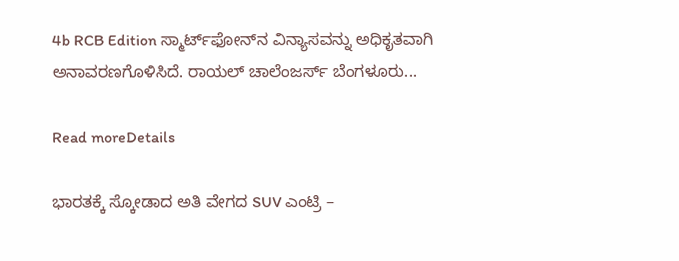4b RCB Edition ಸ್ಮಾರ್ಟ್‌ಫೋನ್‌ನ ವಿನ್ಯಾಸವನ್ನು ಅಧಿಕೃತವಾಗಿ ಅನಾವರಣಗೊಳಿಸಿದೆ. ರಾಯಲ್ ಚಾಲೆಂಜರ್ಸ್ ಬೆಂಗಳೂರು...

Read moreDetails

ಭಾರತಕ್ಕೆ ಸ್ಕೋಡಾದ ಅತಿ ವೇಗದ SUV ಎಂಟ್ರಿ –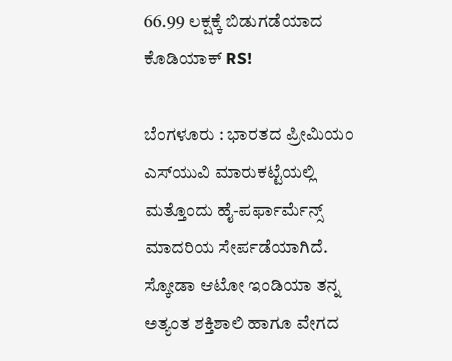66.99 ಲಕ್ಷಕ್ಕೆ ಬಿಡುಗಡೆಯಾದ ಕೊಡಿಯಾಕ್ RS!

ಬೆಂಗಳೂರು : ಭಾರತದ ಪ್ರೀಮಿಯಂ ಎಸ್‌ಯುವಿ ಮಾರುಕಟ್ಟೆಯಲ್ಲಿ ಮತ್ತೊಂದು ಹೈ-ಪರ್ಫಾರ್ಮೆನ್ಸ್ ಮಾದರಿಯ ಸೇರ್ಪಡೆಯಾಗಿದೆ. ಸ್ಕೋಡಾ ಆಟೋ ಇಂಡಿಯಾ ತನ್ನ ಅತ್ಯಂತ ಶಕ್ತಿಶಾಲಿ ಹಾಗೂ ವೇಗದ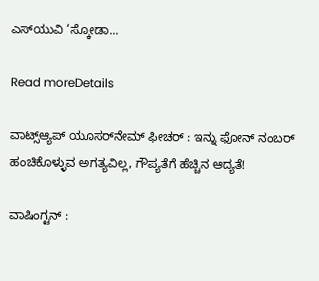ಎಸ್‌ಯುವಿ ‘ಸ್ಕೋಡಾ...

Read moreDetails

ವಾಟ್ಸ್ಆ್ಯಪ್ ಯೂಸರ್‌ನೇಮ್ ಫೀಚರ್ : ಇನ್ನು ಫೋನ್ ನಂಬರ್ ಹಂಚಿಕೊಳ್ಳುವ ಅಗತ್ಯವಿಲ್ಲ, ಗೌಪ್ಯತೆಗೆ ಹೆಚ್ಚಿನ ಆದ್ಯತೆ!

ವಾಷಿಂಗ್ಟನ್ :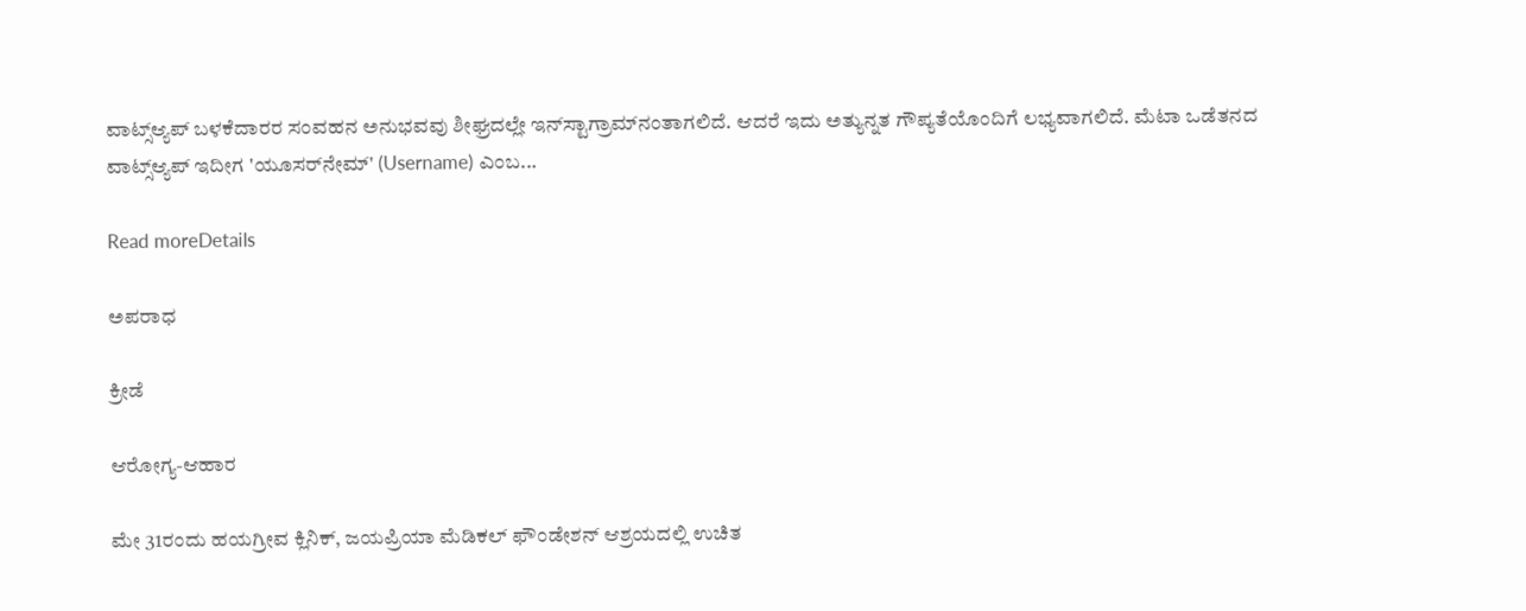ವಾಟ್ಸ್ಆ್ಯಪ್ ಬಳಕೆದಾರರ ಸಂವಹನ ಅನುಭವವು ಶೀಘ್ರದಲ್ಲೇ ಇನ್‌ಸ್ಟಾಗ್ರಾಮ್‌ನಂತಾಗಲಿದೆ. ಆದರೆ ಇದು ಅತ್ಯುನ್ನತ ಗೌಪ್ಯತೆಯೊಂದಿಗೆ ಲಭ್ಯವಾಗಲಿದೆ. ಮೆಟಾ ಒಡೆತನದ ವಾಟ್ಸ್ಆ್ಯಪ್ ಇದೀಗ 'ಯೂಸರ್‌ನೇಮ್' (Username) ಎಂಬ...

Read moreDetails

ಅಪರಾಧ

ಕ್ರೀಡೆ

ಆರೋಗ್ಯ-ಆಹಾರ

ಮೇ 31ರಂದು ಹಯಗ್ರೀವ ಕ್ಲಿನಿಕ್, ಜಯಪ್ರಿಯಾ ಮೆಡಿಕಲ್ ಫೌಂಡೇಶನ್ ಆಶ್ರಯದಲ್ಲಿ ಉಚಿತ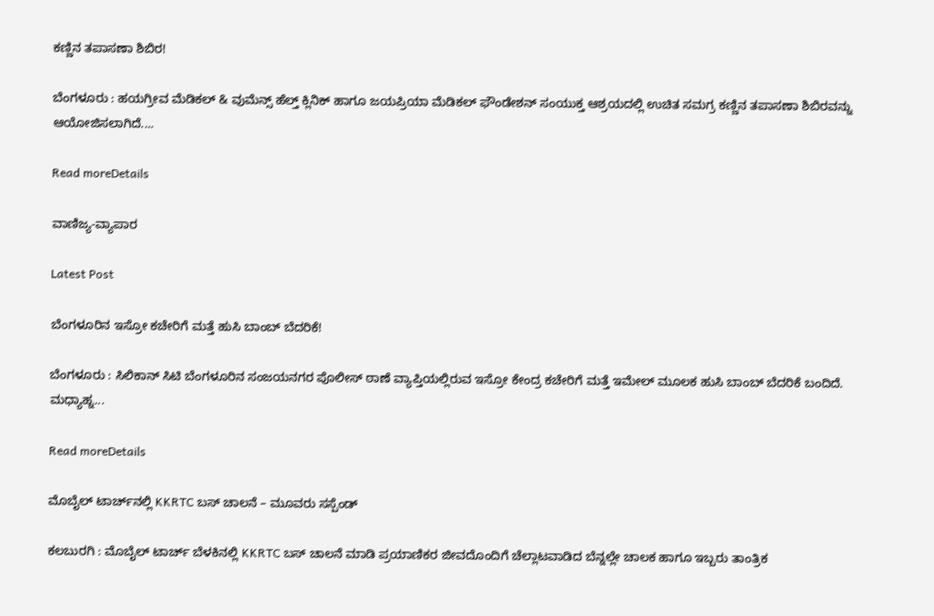ಕಣ್ಣಿನ ತಪಾಸಣಾ ಶಿಬಿರ!

ಬೆಂಗಳೂರು : ಹಯಗ್ರೀವ ಮೆಡಿಕಲ್ & ವುಮೆನ್ಸ್ ಹೆಲ್ತ್ ಕ್ಲಿನಿಕ್ ಹಾಗೂ ಜಯಪ್ರಿಯಾ ಮೆಡಿಕಲ್ ಫೌಂಡೇಶನ್ ಸಂಯುಕ್ತ ಆಶ್ರಯದಲ್ಲಿ ಉಚಿತ ಸಮಗ್ರ ಕಣ್ಣಿನ ತಪಾಸಣಾ ಶಿಬಿರವನ್ನು ಆಯೋಜಿಸಲಾಗಿದೆ....

Read moreDetails

ವಾಣಿಜ್ಯ-ವ್ಯಾಪಾರ

Latest Post

ಬೆಂಗಳೂರಿನ ಇಸ್ರೋ ಕಚೇರಿಗೆ ಮತ್ತೆ ಹುಸಿ ಬಾಂಬ್ ಬೆದರಿಕೆ!

ಬೆಂಗಳೂರು : ಸಿಲಿಕಾನ್‌ ಸಿಟಿ ಬೆಂಗಳೂರಿನ ಸಂಜಯನಗರ ಪೊಲೀಸ್ ಠಾಣೆ ವ್ಯಾಪ್ತಿಯಲ್ಲಿರುವ ಇಸ್ರೋ ಕೇಂದ್ರ ಕಚೇರಿಗೆ ಮತ್ತೆ ಇಮೇಲ್ ಮೂಲಕ ಹುಸಿ ಬಾಂಬ್ ಬೆದರಿಕೆ ಬಂದಿದೆ. ಮಧ್ಯಾಹ್ನ...

Read moreDetails

ಮೊಬೈಲ್ ಟಾರ್ಚ್‌ನಲ್ಲಿ KKRTC ಬಸ್‌ ಚಾಲನೆ – ಮೂವರು ಸಸ್ಪೆಂಡ್

ಕಲಬುರಗಿ : ಮೊಬೈಲ್ ಟಾರ್ಚ್ ಬೆಳಕಿನಲ್ಲಿ KKRTC ಬಸ್‌ ಚಾಲನೆ ಮಾಡಿ ಪ್ರಯಾಣಿಕರ ಜೀವದೊಂದಿಗೆ ಚೆಲ್ಲಾಟವಾಡಿದ ಬೆನ್ನಲ್ಲೇ ಚಾಲಕ ಹಾಗೂ ಇಬ್ಬರು ತಾಂತ್ರಿಕ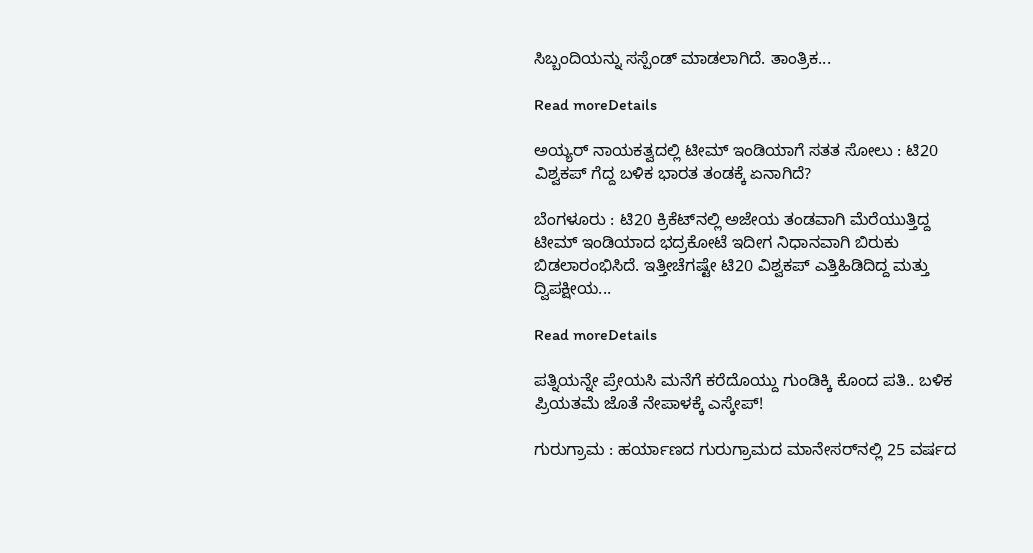ಸಿಬ್ಬಂದಿಯನ್ನು ಸಸ್ಪೆಂಡ್ ಮಾಡಲಾಗಿದೆ. ತಾಂತ್ರಿಕ...

Read moreDetails

ಅಯ್ಯರ್ ನಾಯಕತ್ವದಲ್ಲಿ ಟೀಮ್ ಇಂಡಿಯಾಗೆ ಸತತ ಸೋಲು : ಟಿ20 ವಿಶ್ವಕಪ್ ಗೆದ್ದ ಬಳಿಕ ಭಾರತ ತಂಡಕ್ಕೆ ಏನಾಗಿದೆ?

ಬೆಂಗಳೂರು : ಟಿ20 ಕ್ರಿಕೆಟ್‌ನಲ್ಲಿ ಅಜೇಯ ತಂಡವಾಗಿ ಮೆರೆಯುತ್ತಿದ್ದ ಟೀಮ್ ಇಂಡಿಯಾದ ಭದ್ರಕೋಟೆ ಇದೀಗ ನಿಧಾನವಾಗಿ ಬಿರುಕು ಬಿಡಲಾರಂಭಿಸಿದೆ. ಇತ್ತೀಚೆಗಷ್ಟೇ ಟಿ20 ವಿಶ್ವಕಪ್ ಎತ್ತಿಹಿಡಿದಿದ್ದ ಮತ್ತು ದ್ವಿಪಕ್ಷೀಯ...

Read moreDetails

ಪತ್ನಿಯನ್ನೇ ಪ್ರೇಯಸಿ ಮನೆಗೆ ಕರೆದೊಯ್ದು ಗುಂಡಿಕ್ಕಿ ಕೊಂದ ಪತಿ.. ಬಳಿಕ ಪ್ರಿಯತಮೆ ಜೊತೆ ನೇಪಾಳಕ್ಕೆ ಎಸ್ಕೇಪ್!

ಗುರುಗ್ರಾಮ : ಹರ್ಯಾಣದ ಗುರುಗ್ರಾಮದ ಮಾನೇಸರ್‌ನಲ್ಲಿ 25 ವರ್ಷದ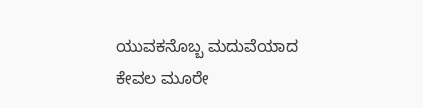ಯುವಕನೊಬ್ಬ ಮದುವೆಯಾದ ಕೇವಲ ಮೂರೇ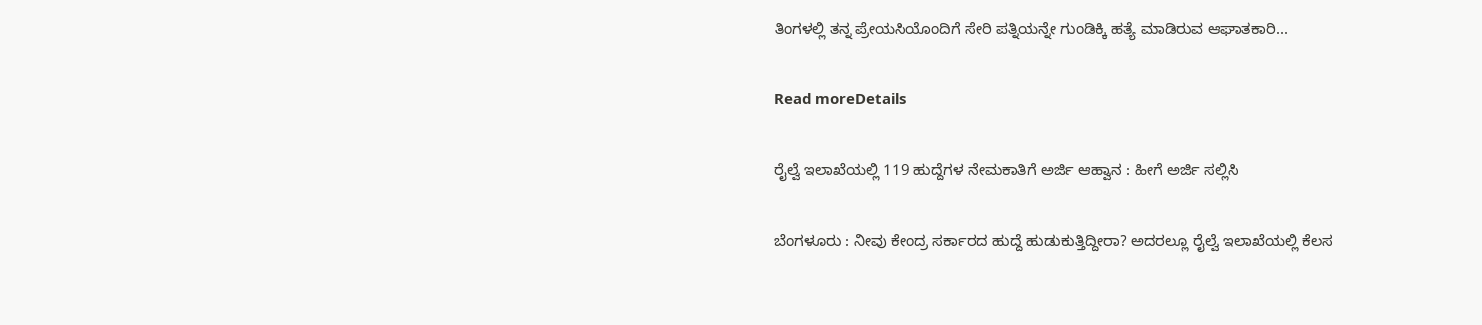ತಿಂಗಳಲ್ಲಿ ತನ್ನ ಪ್ರೇಯಸಿಯೊಂದಿಗೆ ಸೇರಿ ಪತ್ನಿಯನ್ನೇ ಗುಂಡಿಕ್ಕಿ ಹತ್ಯೆ ಮಾಡಿರುವ ಆಘಾತಕಾರಿ...

Read moreDetails

ರೈಲ್ವೆ ಇಲಾಖೆಯಲ್ಲಿ 119 ಹುದ್ದೆಗಳ ನೇಮಕಾತಿಗೆ ಅರ್ಜಿ ಆಹ್ವಾನ : ಹೀಗೆ ಅರ್ಜಿ ಸಲ್ಲಿಸಿ

ಬೆಂಗಳೂರು : ನೀವು ಕೇಂದ್ರ ಸರ್ಕಾರದ ಹುದ್ದೆ ಹುಡುಕುತ್ತಿದ್ದೀರಾ? ಅದರಲ್ಲೂ ರೈಲ್ವೆ ಇಲಾಖೆಯಲ್ಲಿ ಕೆಲಸ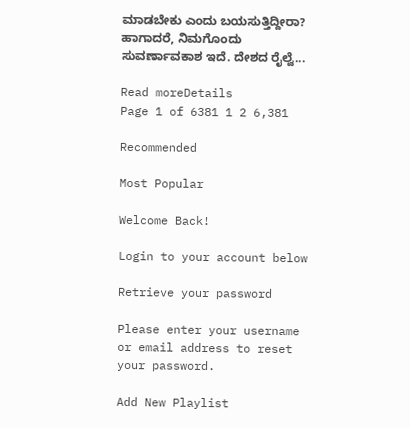ಮಾಡಬೇಕು ಎಂದು ಬಯಸುತ್ತಿದ್ದೀರಾ? ಹಾಗಾದರೆ, ನಿಮಗೊಂದು ಸುವರ್ಣಾವಕಾಶ ಇದೆ. ದೇಶದ ರೈಲ್ವೆ...

Read moreDetails
Page 1 of 6381 1 2 6,381

Recommended

Most Popular

Welcome Back!

Login to your account below

Retrieve your password

Please enter your username or email address to reset your password.

Add New Playlist